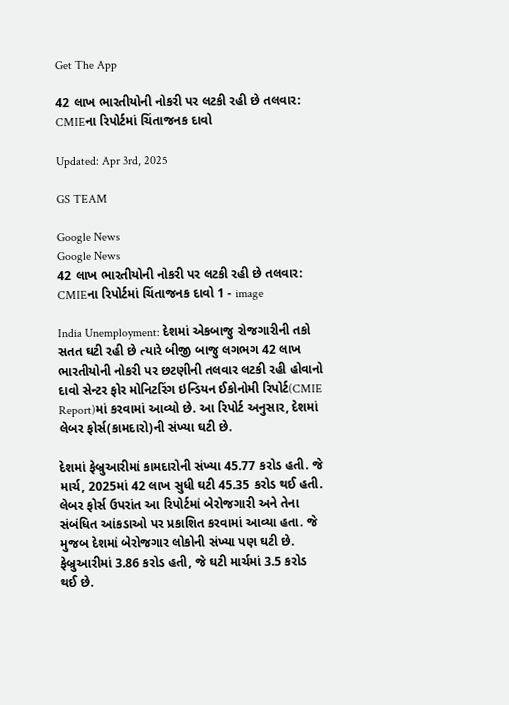Get The App

42 લાખ ભારતીયોની નોકરી પર લટકી રહી છે તલવાર: CMIEના રિપોર્ટમાં ચિંતાજનક દાવો

Updated: Apr 3rd, 2025

GS TEAM

Google News
Google News
42 લાખ ભારતીયોની નોકરી પર લટકી રહી છે તલવાર: CMIEના રિપોર્ટમાં ચિંતાજનક દાવો 1 - image

India Unemployment: દેશમાં એકબાજુ રોજગારીની તકો સતત ઘટી રહી છે ત્યારે બીજી બાજુ લગભગ 42 લાખ ભારતીયોની નોકરી પર છટણીની તલવાર લટકી રહી હોવાનો દાવો સેન્ટર ફોર મોનિટરિંગ ઇન્ડિયન ઈકોનોમી રિપોર્ટ(CMIE Report)માં કરવામાં આવ્યો છે. આ રિપોર્ટ અનુસાર, દેશમાં લેબર ફોર્સ(કામદારો)ની સંખ્યા ઘટી છે.

દેશમાં ફેબ્રુઆરીમાં કામદારોની સંખ્યા 45.77 કરોડ હતી. જે માર્ચ, 2025માં 42 લાખ સુધી ઘટી 45.35 કરોડ થઈ હતી. લેબર ફોર્સ ઉપરાંત આ રિપોર્ટમાં બેરોજગારી અને તેના સંબંધિત આંકડાઓ પર પ્રકાશિત કરવામાં આવ્યા હતા. જે મુજબ દેશમાં બેરોજગાર લોકોની સંખ્યા પણ ઘટી છે. ફેબ્રુઆરીમાં 3.86 કરોડ હતી, જે ઘટી માર્ચમાં 3.5 કરોડ થઈ છે.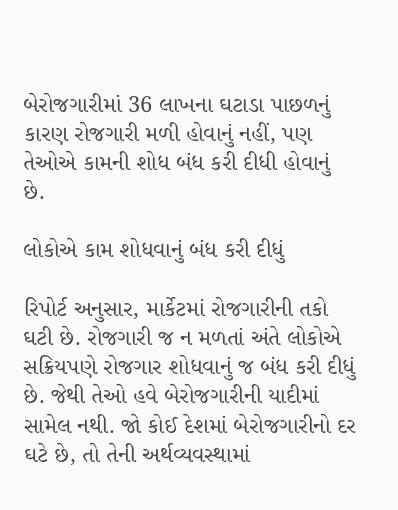બેરોજગારીમાં 36 લાખના ઘટાડા પાછળનું કારણ રોજગારી મળી હોવાનું નહીં, પણ તેઓએ કામની શોધ બંધ કરી દીધી હોવાનું છે.

લોકોએ કામ શોધવાનું બંધ કરી દીધું

રિપોર્ટ અનુસાર, માર્કેટમાં રોજગારીની તકો ઘટી છે. રોજગારી જ ન મળતાં અંતે લોકોએ સક્રિયપણે રોજગાર શોધવાનું જ બંધ કરી દીધું છે. જેથી તેઓ હવે બેરોજગારીની યાદીમાં સામેલ નથી. જો કોઈ દેશમાં બેરોજગારીનો દર ઘટે છે, તો તેની અર્થવ્યવસ્થામાં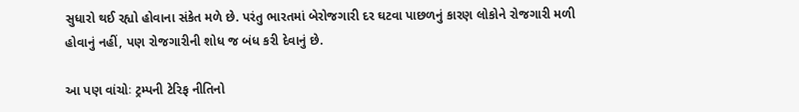સુધારો થઈ રહ્યો હોવાના સંકેત મળે છે. પરંતુ ભારતમાં બેરોજગારી દર ઘટવા પાછળનું કારણ લોકોને રોજગારી મળી હોવાનું નહીં, પણ રોજગારીની શોધ જ બંધ કરી દેવાનું છે.

આ પણ વાંચોઃ ટ્રમ્પની ટેરિફ નીતિનો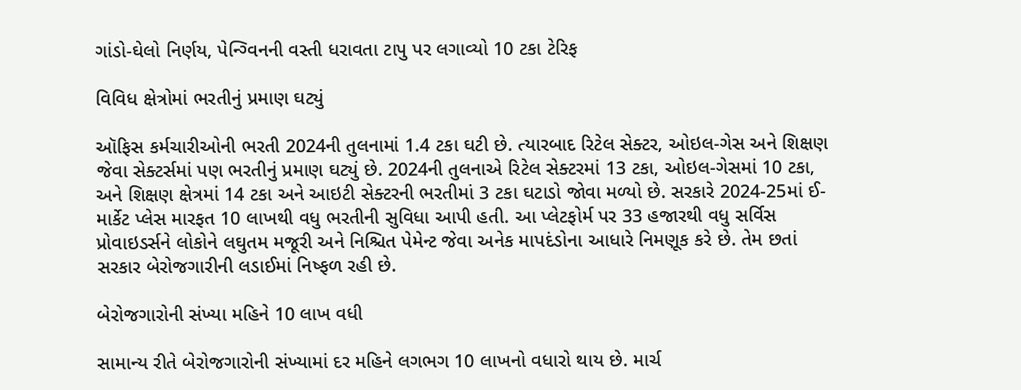ગાંડો-ઘેલો નિર્ણય, પેન્ગ્વિનની વસ્તી ધરાવતા ટાપુ પર લગાવ્યો 10 ટકા ટેરિફ

વિવિધ ક્ષેત્રોમાં ભરતીનું પ્રમાણ ઘટ્યું

ઑફિસ કર્મચારીઓની ભરતી 2024ની તુલનામાં 1.4 ટકા ઘટી છે. ત્યારબાદ રિટેલ સેક્ટર, ઓઇલ-ગેસ અને શિક્ષણ જેવા સેક્ટર્સમાં પણ ભરતીનું પ્રમાણ ઘટ્યું છે. 2024ની તુલનાએ રિટેલ સેક્ટરમાં 13 ટકા, ઓઇલ-ગેસમાં 10 ટકા, અને શિક્ષણ ક્ષેત્રમાં 14 ટકા અને આઇટી સેક્ટરની ભરતીમાં 3 ટકા ઘટાડો જોવા મળ્યો છે. સરકારે 2024-25માં ઈ-માર્કેટ પ્લેસ મારફત 10 લાખથી વધુ ભરતીની સુવિધા આપી હતી. આ પ્લેટફોર્મ પર 33 હજારથી વધુ સર્વિસ પ્રોવાઇડર્સને લોકોને લઘુતમ મજૂરી અને નિશ્ચિત પેમેન્ટ જેવા અનેક માપદંડોના આધારે નિમણૂક કરે છે. તેમ છતાં સરકાર બેરોજગારીની લડાઈમાં નિષ્ફળ રહી છે.

બેરોજગારોની સંખ્યા મહિને 10 લાખ વધી

સામાન્ય રીતે બેરોજગારોની સંખ્યામાં દર મહિને લગભગ 10 લાખનો વધારો થાય છે. માર્ચ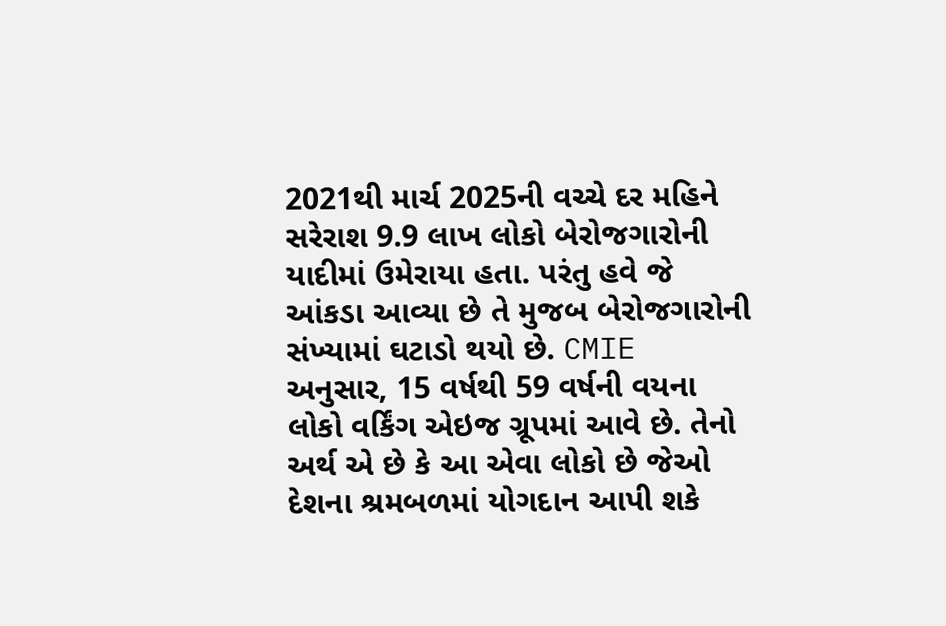2021થી માર્ચ 2025ની વચ્ચે દર મહિને સરેરાશ 9.9 લાખ લોકો બેરોજગારોની યાદીમાં ઉમેરાયા હતા. પરંતુ હવે જે આંકડા આવ્યા છે તે મુજબ બેરોજગારોની સંખ્યામાં ઘટાડો થયો છે. CMIE અનુસાર, 15 વર્ષથી 59 વર્ષની વયના લોકો વર્કિંગ એઇજ ગ્રૂપમાં આવે છે. તેનો અર્થ એ છે કે આ એવા લોકો છે જેઓ દેશના શ્રમબળમાં યોગદાન આપી શકે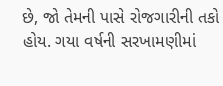છે, જો તેમની પાસે રોજગારીની તકો હોય. ગયા વર્ષની સરખામણીમાં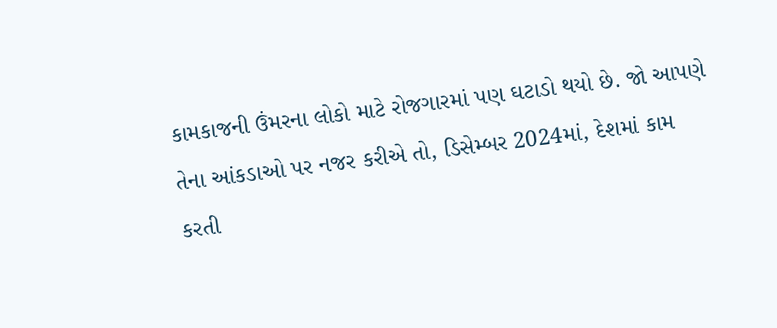કામકાજની ઉંમરના લોકો માટે રોજગારમાં પણ ઘટાડો થયો છે. જો આપણે તેના આંકડાઓ પર નજર કરીએ તો, ડિસેમ્બર 2024માં, દેશમાં કામ કરતી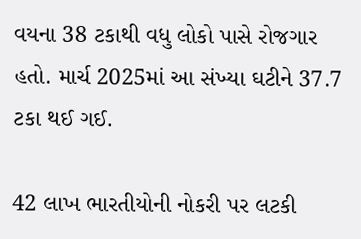વયના 38 ટકાથી વધુ લોકો પાસે રોજગાર હતો. માર્ચ 2025માં આ સંખ્યા ઘટીને 37.7 ટકા થઈ ગઈ.

42 લાખ ભારતીયોની નોકરી પર લટકી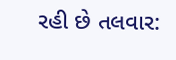રહી છે તલવાર: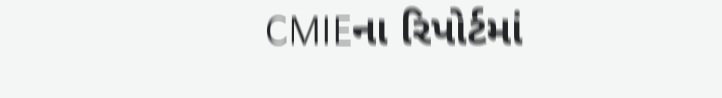CMIEના રિપોર્ટમાં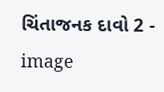ચિંતાજનક દાવો 2 - image